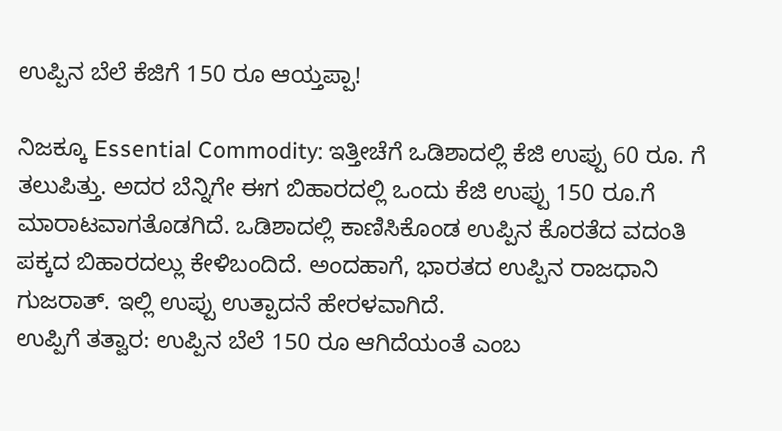ಉಪ್ಪಿನ ಬೆಲೆ ಕೆಜಿಗೆ 150 ರೂ ಆಯ್ತಪ್ಪಾ!

ನಿಜಕ್ಕೂ Essential Commodity: ಇತ್ತೀಚೆಗೆ ಒಡಿಶಾದಲ್ಲಿ ಕೆಜಿ ಉಪ್ಪು 60 ರೂ. ಗೆ ತಲುಪಿತ್ತು. ಅದರ ಬೆನ್ನಿಗೇ ಈಗ ಬಿಹಾರದಲ್ಲಿ ಒಂದು ಕೆಜಿ ಉಪ್ಪು 150 ರೂ.ಗೆ ಮಾರಾಟವಾಗತೊಡಗಿದೆ. ಒಡಿಶಾದಲ್ಲಿ ಕಾಣಿಸಿಕೊಂಡ ಉಪ್ಪಿನ ಕೊರತೆದ ವದಂತಿ ಪಕ್ಕದ ಬಿಹಾರದಲ್ಲು ಕೇಳಿಬಂದಿದೆ. ಅಂದಹಾಗೆ, ಭಾರತದ ಉಪ್ಪಿನ ರಾಜಧಾನಿ ಗುಜರಾತ್. ಇಲ್ಲಿ ಉಪ್ಪು ಉತ್ಪಾದನೆ ಹೇರಳವಾಗಿದೆ.
ಉಪ್ಪಿಗೆ ತತ್ವಾರ: ಉಪ್ಪಿನ ಬೆಲೆ 150 ರೂ ಆಗಿದೆಯಂತೆ ಎಂಬ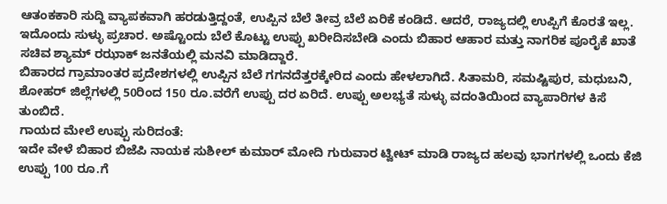ಆತಂಕಕಾರಿ ಸುದ್ದಿ ವ್ಯಾಪಕವಾಗಿ ಹರಡುತ್ತಿದ್ದಂತೆ, ಉಪ್ಪಿನ ಬೆಲೆ ತೀವ್ರ ಬೆಲೆ ಏರಿಕೆ ಕಂಡಿದೆ. ಆದರೆ, ರಾಜ್ಯದಲ್ಲಿ ಉಪ್ಪಿಗೆ ಕೊರತೆ ಇಲ್ಲ. ಇದೊಂದು ಸುಳ್ಳು ಪ್ರಚಾರ. ಅಷ್ಟೊಂದು ಬೆಲೆ ಕೊಟ್ಟು ಉಪ್ಪು ಖರೀದಿಸಬೇಡಿ ಎಂದು ಬಿಹಾರ ಆಹಾರ ಮತ್ತು ನಾಗರಿಕ ಪೂರೈಕೆ ಖಾತೆ ಸಚಿವ ಶ್ಯಾಮ್ ರಝಾಕ್ ಜನತೆಯಲ್ಲಿ ಮನವಿ ಮಾಡಿದ್ದಾರೆ.
ಬಿಹಾರದ ಗ್ರಾಮಾಂತರ ಪ್ರದೇಶಗಳಲ್ಲಿ ಉಪ್ಪಿನ ಬೆಲೆ ಗಗನದೆತ್ತರಕ್ಕೇರಿದ ಎಂದು ಹೇಳಲಾಗಿದೆ. ಸಿತಾಮರಿ, ಸಮಷ್ಟಿಪುರ, ಮಧುಬನಿ, ಶೋಹರ್ ಜಿಲ್ಲೆಗಳಲ್ಲಿ 50ರಿಂದ 150 ರೂ.ವರೆಗೆ ಉಪ್ಪು ದರ ಏರಿದೆ. ಉಪ್ಪು ಅಲಭ್ಯತೆ ಸುಳ್ಳು ವದಂತಿಯಿಂದ ವ್ಯಾಪಾರಿಗಳ ಕಿಸೆ ತುಂಬಿದೆ.
ಗಾಯದ ಮೇಲೆ ಉಪ್ಪು ಸುರಿದಂತೆ:
ಇದೇ ವೇಳೆ ಬಿಹಾರ ಬಿಜೆಪಿ ನಾಯಕ ಸುಶೀಲ್ ಕುಮಾರ್ ಮೋದಿ ಗುರುವಾರ ಟ್ವೀಟ್ ಮಾಡಿ ರಾಜ್ಯದ ಹಲವು ಭಾಗಗಳಲ್ಲಿ ಒಂದು ಕೆಜಿ ಉಪ್ಪು 100 ರೂ.ಗೆ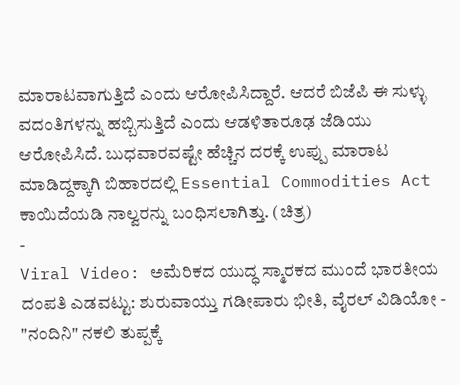ಮಾರಾಟವಾಗುತ್ತಿದೆ ಎಂದು ಆರೋಪಿಸಿದ್ದಾರೆ. ಆದರೆ ಬಿಜೆಪಿ ಈ ಸುಳ್ಳು ವದಂತಿಗಳನ್ನು ಹಬ್ಬಿಸುತ್ತಿದೆ ಎಂದು ಆಡಳಿತಾರೂಢ ಜೆಡಿಯು ಆರೋಪಿಸಿದೆ. ಬುಧವಾರವಷ್ಟೇ ಹೆಚ್ಚಿನ ದರಕ್ಕೆ ಉಪ್ಪು ಮಾರಾಟ ಮಾಡಿದ್ದಕ್ಕಾಗಿ ಬಿಹಾರದಲ್ಲಿ Essential Commodities Act ಕಾಯಿದೆಯಡಿ ನಾಲ್ವರನ್ನು ಬಂಧಿಸಲಾಗಿತ್ತು. (ಚಿತ್ರ)
-
Viral Video: ಅಮೆರಿಕದ ಯುದ್ಧ ಸ್ಮಾರಕದ ಮುಂದೆ ಭಾರತೀಯ ದಂಪತಿ ಎಡವಟ್ಟು: ಶುರುವಾಯ್ತು ಗಡೀಪಾರು ಭೀತಿ, ವೈರಲ್ ವಿಡಿಯೋ -
"ನಂದಿನಿ" ನಕಲಿ ತುಪ್ಪಕ್ಕೆ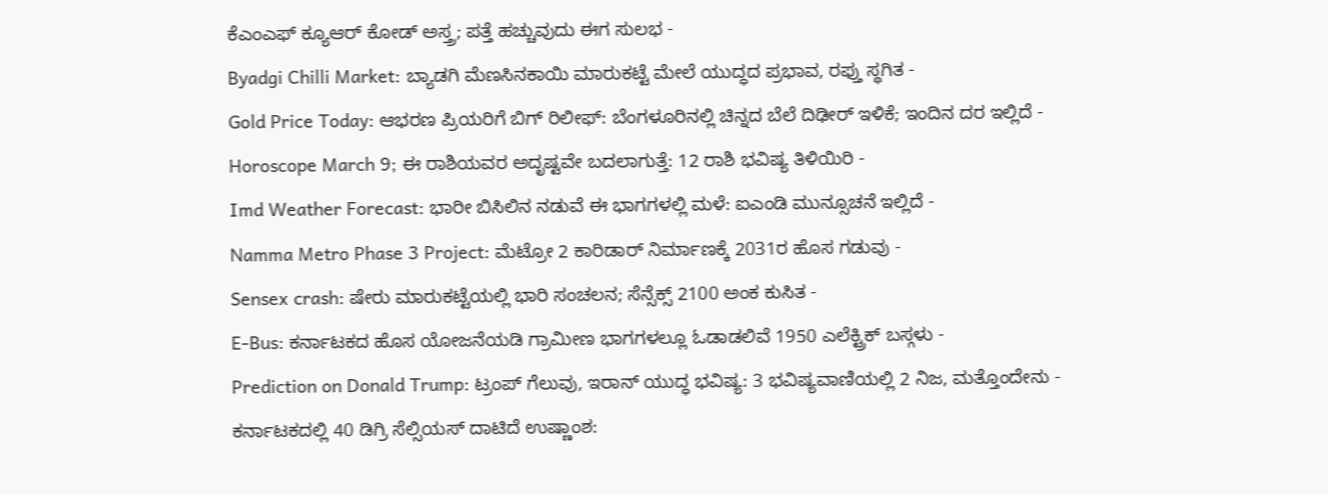ಕೆಎಂಎಫ್ ಕ್ಯೂಆರ್ ಕೋಡ್ ಅಸ್ತ್ರ; ಪತ್ತೆ ಹಚ್ಚುವುದು ಈಗ ಸುಲಭ -
Byadgi Chilli Market: ಬ್ಯಾಡಗಿ ಮೆಣಸಿನಕಾಯಿ ಮಾರುಕಟ್ಟೆ ಮೇಲೆ ಯುದ್ಧದ ಪ್ರಭಾವ, ರಫ್ತು ಸ್ಥಗಿತ -
Gold Price Today: ಆಭರಣ ಪ್ರಿಯರಿಗೆ ಬಿಗ್ ರಿಲೀಫ್: ಬೆಂಗಳೂರಿನಲ್ಲಿ ಚಿನ್ನದ ಬೆಲೆ ದಿಢೀರ್ ಇಳಿಕೆ; ಇಂದಿನ ದರ ಇಲ್ಲಿದೆ -
Horoscope March 9; ಈ ರಾಶಿಯವರ ಅದೃಷ್ಟವೇ ಬದಲಾಗುತ್ತೆ: 12 ರಾಶಿ ಭವಿಷ್ಯ ತಿಳಿಯಿರಿ -
Imd Weather Forecast: ಭಾರೀ ಬಿಸಿಲಿನ ನಡುವೆ ಈ ಭಾಗಗಳಲ್ಲಿ ಮಳೆ: ಐಎಂಡಿ ಮುನ್ಸೂಚನೆ ಇಲ್ಲಿದೆ -
Namma Metro Phase 3 Project: ಮೆಟ್ರೋ 2 ಕಾರಿಡಾರ್ ನಿರ್ಮಾಣಕ್ಕೆ 2031ರ ಹೊಸ ಗಡುವು -
Sensex crash: ಷೇರು ಮಾರುಕಟ್ಟೆಯಲ್ಲಿ ಭಾರಿ ಸಂಚಲನ; ಸೆನ್ಸೆಕ್ಸ್ 2100 ಅಂಕ ಕುಸಿತ -
E-Bus: ಕರ್ನಾಟಕದ ಹೊಸ ಯೋಜನೆಯಡಿ ಗ್ರಾಮೀಣ ಭಾಗಗಳಲ್ಲೂ ಓಡಾಡಲಿವೆ 1950 ಎಲೆಕ್ಟ್ರಿಕ್ ಬಸ್ಗಳು -
Prediction on Donald Trump: ಟ್ರಂಪ್ ಗೆಲುವು, ಇರಾನ್ ಯುದ್ಧ ಭವಿಷ್ಯ: 3 ಭವಿಷ್ಯವಾಣಿಯಲ್ಲಿ 2 ನಿಜ, ಮತ್ತೊಂದೇನು -
ಕರ್ನಾಟಕದಲ್ಲಿ 40 ಡಿಗ್ರಿ ಸೆಲ್ಸಿಯಸ್ ದಾಟಿದೆ ಉಷ್ಣಾಂಶ: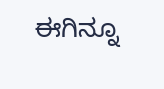ಈಗಿನ್ನೂ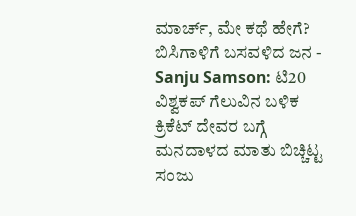ಮಾರ್ಚ್, ಮೇ ಕಥೆ ಹೇಗೆ? ಬಿಸಿಗಾಳಿಗೆ ಬಸವಳಿದ ಜನ -
Sanju Samson: ಟಿ20 ವಿಶ್ವಕಪ್ ಗೆಲುವಿನ ಬಳಿಕ ಕ್ರಿಕೆಟ್ ದೇವರ ಬಗ್ಗೆ ಮನದಾಳದ ಮಾತು ಬಿಚ್ಚಿಟ್ಟ ಸಂಜು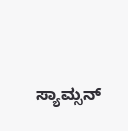ಸ್ಯಾಮ್ಸನ್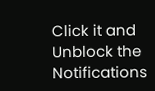Click it and Unblock the Notifications